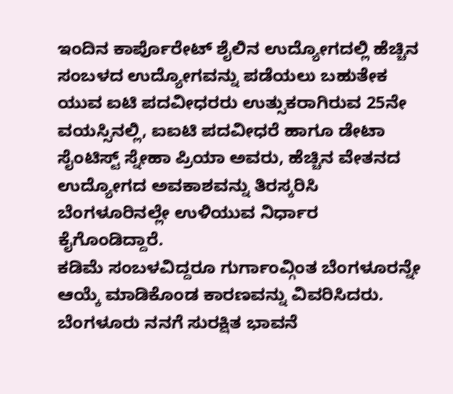ಇಂದಿನ ಕಾರ್ಪೊರೇಟ್ ಶೈಲಿನ ಉದ್ಯೋಗದಲ್ಲಿ ಹೆಚ್ಚಿನ ಸಂಬಳದ ಉದ್ಯೋಗವನ್ನು ಪಡೆಯಲು ಬಹುತೇಕ ಯುವ ಐಟಿ ಪದವೀಧರರು ಉತ್ಸುಕರಾಗಿರುವ 25ನೇ ವಯಸ್ಸಿನಲ್ಲಿ, ಐಐಟಿ ಪದವೀಧರೆ ಹಾಗೂ ಡೇಟಾ ಸೈಂಟಿಸ್ಟ್ ಸ್ನೇಹಾ ಪ್ರಿಯಾ ಅವರು, ಹೆಚ್ಚಿನ ವೇತನದ ಉದ್ಯೋಗದ ಅವಕಾಶವನ್ನು ತಿರಸ್ಕರಿಸಿ ಬೆಂಗಳೂರಿನಲ್ಲೇ ಉಳಿಯುವ ನಿರ್ಧಾರ ಕೈಗೊಂಡಿದ್ದಾರೆ.
ಕಡಿಮೆ ಸಂಬಳವಿದ್ದರೂ ಗುರ್ಗಾಂವ್ಗಿಂತ ಬೆಂಗಳೂರನ್ನೇ ಆಯ್ಕೆ ಮಾಡಿಕೊಂಡ ಕಾರಣವನ್ನು ವಿವರಿಸಿದರು. ಬೆಂಗಳೂರು ನನಗೆ ಸುರಕ್ಷಿತ ಭಾವನೆ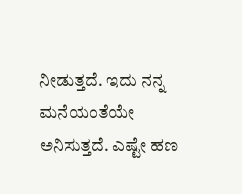ನೀಡುತ್ತದೆ. ಇದು ನನ್ನ ಮನೆಯಂತೆಯೇ ಅನಿಸುತ್ತದೆ. ಎಷ್ಟೇ ಹಣ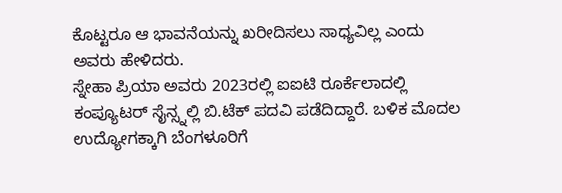ಕೊಟ್ಟರೂ ಆ ಭಾವನೆಯನ್ನು ಖರೀದಿಸಲು ಸಾಧ್ಯವಿಲ್ಲ ಎಂದು ಅವರು ಹೇಳಿದರು.
ಸ್ನೇಹಾ ಪ್ರಿಯಾ ಅವರು 2023ರಲ್ಲಿ ಐಐಟಿ ರೂರ್ಕೆಲಾದಲ್ಲಿ ಕಂಪ್ಯೂಟರ್ ಸೈನ್ಸ್ನಲ್ಲಿ ಬಿ.ಟೆಕ್ ಪದವಿ ಪಡೆದಿದ್ದಾರೆ. ಬಳಿಕ ಮೊದಲ ಉದ್ಯೋಗಕ್ಕಾಗಿ ಬೆಂಗಳೂರಿಗೆ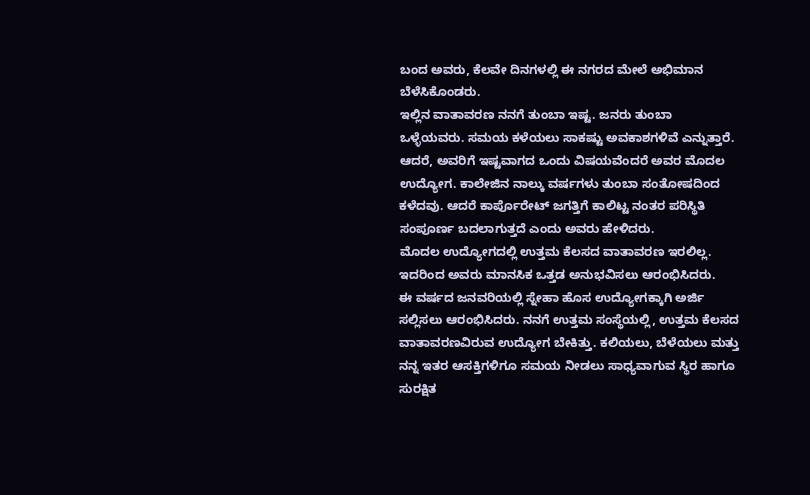ಬಂದ ಅವರು, ಕೆಲವೇ ದಿನಗಳಲ್ಲಿ ಈ ನಗರದ ಮೇಲೆ ಅಭಿಮಾನ ಬೆಳೆಸಿಕೊಂಡರು.
ಇಲ್ಲಿನ ವಾತಾವರಣ ನನಗೆ ತುಂಬಾ ಇಷ್ಟ. ಜನರು ತುಂಬಾ ಒಳ್ಳೆಯವರು. ಸಮಯ ಕಳೆಯಲು ಸಾಕಷ್ಟು ಅವಕಾಶಗಳಿವೆ ಎನ್ನುತ್ತಾರೆ.
ಆದರೆ, ಅವರಿಗೆ ಇಷ್ಟವಾಗದ ಒಂದು ವಿಷಯವೆಂದರೆ ಅವರ ಮೊದಲ ಉದ್ಯೋಗ. ಕಾಲೇಜಿನ ನಾಲ್ಕು ವರ್ಷಗಳು ತುಂಬಾ ಸಂತೋಷದಿಂದ ಕಳೆದವು. ಆದರೆ ಕಾರ್ಪೊರೇಟ್ ಜಗತ್ತಿಗೆ ಕಾಲಿಟ್ಟ ನಂತರ ಪರಿಸ್ಥಿತಿ ಸಂಪೂರ್ಣ ಬದಲಾಗುತ್ತದೆ ಎಂದು ಅವರು ಹೇಳಿದರು.
ಮೊದಲ ಉದ್ಯೋಗದಲ್ಲಿ ಉತ್ತಮ ಕೆಲಸದ ವಾತಾವರಣ ಇರಲಿಲ್ಲ. ಇದರಿಂದ ಅವರು ಮಾನಸಿಕ ಒತ್ತಡ ಅನುಭವಿಸಲು ಆರಂಭಿಸಿದರು.
ಈ ವರ್ಷದ ಜನವರಿಯಲ್ಲಿ ಸ್ನೇಹಾ ಹೊಸ ಉದ್ಯೋಗಕ್ಕಾಗಿ ಅರ್ಜಿ ಸಲ್ಲಿಸಲು ಆರಂಭಿಸಿದರು. ನನಗೆ ಉತ್ತಮ ಸಂಸ್ಥೆಯಲ್ಲಿ, ಉತ್ತಮ ಕೆಲಸದ ವಾತಾವರಣವಿರುವ ಉದ್ಯೋಗ ಬೇಕಿತ್ತು. ಕಲಿಯಲು, ಬೆಳೆಯಲು ಮತ್ತು ನನ್ನ ಇತರ ಆಸಕ್ತಿಗಳಿಗೂ ಸಮಯ ನೀಡಲು ಸಾಧ್ಯವಾಗುವ ಸ್ಥಿರ ಹಾಗೂ ಸುರಕ್ಷಿತ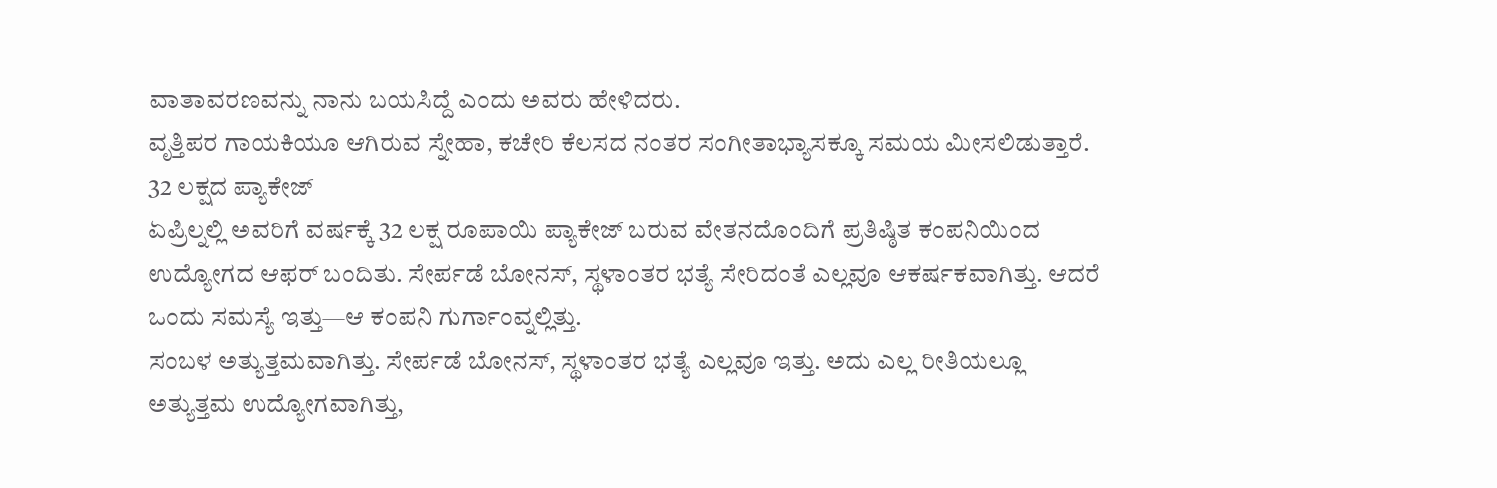ವಾತಾವರಣವನ್ನು ನಾನು ಬಯಸಿದ್ದೆ ಎಂದು ಅವರು ಹೇಳಿದರು.
ವೃತ್ತಿಪರ ಗಾಯಕಿಯೂ ಆಗಿರುವ ಸ್ನೇಹಾ, ಕಚೇರಿ ಕೆಲಸದ ನಂತರ ಸಂಗೀತಾಭ್ಯಾಸಕ್ಕೂ ಸಮಯ ಮೀಸಲಿಡುತ್ತಾರೆ.
32 ಲಕ್ಷದ ಪ್ಯಾಕೇಜ್
ಏಪ್ರಿಲ್ನಲ್ಲಿ ಅವರಿಗೆ ವರ್ಷಕ್ಕೆ 32 ಲಕ್ಷ ರೂಪಾಯಿ ಪ್ಯಾಕೇಜ್ ಬರುವ ವೇತನದೊಂದಿಗೆ ಪ್ರತಿಷ್ಠಿತ ಕಂಪನಿಯಿಂದ ಉದ್ಯೋಗದ ಆಫರ್ ಬಂದಿತು. ಸೇರ್ಪಡೆ ಬೋನಸ್, ಸ್ಥಳಾಂತರ ಭತ್ಯೆ ಸೇರಿದಂತೆ ಎಲ್ಲವೂ ಆಕರ್ಷಕವಾಗಿತ್ತು. ಆದರೆ ಒಂದು ಸಮಸ್ಯೆ ಇತ್ತು—ಆ ಕಂಪನಿ ಗುರ್ಗಾಂವ್ನಲ್ಲಿತ್ತು.
ಸಂಬಳ ಅತ್ಯುತ್ತಮವಾಗಿತ್ತು. ಸೇರ್ಪಡೆ ಬೋನಸ್, ಸ್ಥಳಾಂತರ ಭತ್ಯೆ ಎಲ್ಲವೂ ಇತ್ತು. ಅದು ಎಲ್ಲ ರೀತಿಯಲ್ಲೂ ಅತ್ಯುತ್ತಮ ಉದ್ಯೋಗವಾಗಿತ್ತು,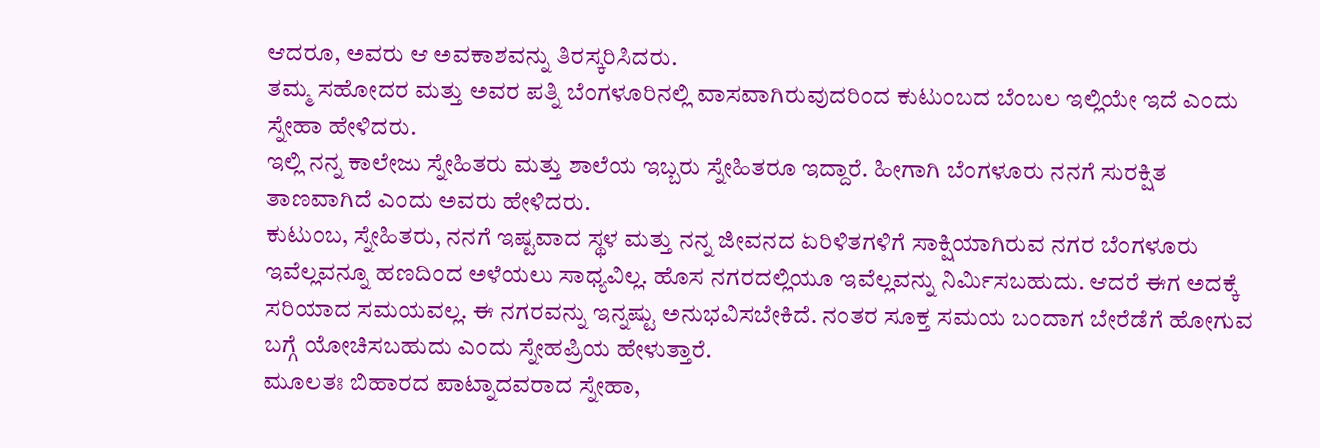ಆದರೂ, ಅವರು ಆ ಅವಕಾಶವನ್ನು ತಿರಸ್ಕರಿಸಿದರು.
ತಮ್ಮ ಸಹೋದರ ಮತ್ತು ಅವರ ಪತ್ನಿ ಬೆಂಗಳೂರಿನಲ್ಲಿ ವಾಸವಾಗಿರುವುದರಿಂದ ಕುಟುಂಬದ ಬೆಂಬಲ ಇಲ್ಲಿಯೇ ಇದೆ ಎಂದು ಸ್ನೇಹಾ ಹೇಳಿದರು.
ಇಲ್ಲಿ ನನ್ನ ಕಾಲೇಜು ಸ್ನೇಹಿತರು ಮತ್ತು ಶಾಲೆಯ ಇಬ್ಬರು ಸ್ನೇಹಿತರೂ ಇದ್ದಾರೆ. ಹೀಗಾಗಿ ಬೆಂಗಳೂರು ನನಗೆ ಸುರಕ್ಷಿತ ತಾಣವಾಗಿದೆ ಎಂದು ಅವರು ಹೇಳಿದರು.
ಕುಟುಂಬ, ಸ್ನೇಹಿತರು, ನನಗೆ ಇಷ್ಟವಾದ ಸ್ಥಳ ಮತ್ತು ನನ್ನ ಜೀವನದ ಏರಿಳಿತಗಳಿಗೆ ಸಾಕ್ಷಿಯಾಗಿರುವ ನಗರ ಬೆಂಗಳೂರು ಇವೆಲ್ಲವನ್ನೂ ಹಣದಿಂದ ಅಳೆಯಲು ಸಾಧ್ಯವಿಲ್ಲ. ಹೊಸ ನಗರದಲ್ಲಿಯೂ ಇವೆಲ್ಲವನ್ನು ನಿರ್ಮಿಸಬಹುದು. ಆದರೆ ಈಗ ಅದಕ್ಕೆ ಸರಿಯಾದ ಸಮಯವಲ್ಲ. ಈ ನಗರವನ್ನು ಇನ್ನಷ್ಟು ಅನುಭವಿಸಬೇಕಿದೆ. ನಂತರ ಸೂಕ್ತ ಸಮಯ ಬಂದಾಗ ಬೇರೆಡೆಗೆ ಹೋಗುವ ಬಗ್ಗೆ ಯೋಚಿಸಬಹುದು ಎಂದು ಸ್ನೇಹಪ್ರಿಯ ಹೇಳುತ್ತಾರೆ.
ಮೂಲತಃ ಬಿಹಾರದ ಪಾಟ್ನಾದವರಾದ ಸ್ನೇಹಾ,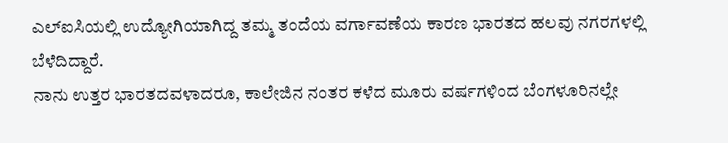ಎಲ್ಐಸಿಯಲ್ಲಿ ಉದ್ಯೋಗಿಯಾಗಿದ್ದ ತಮ್ಮ ತಂದೆಯ ವರ್ಗಾವಣೆಯ ಕಾರಣ ಭಾರತದ ಹಲವು ನಗರಗಳಲ್ಲಿ ಬೆಳೆದಿದ್ದಾರೆ.
ನಾನು ಉತ್ತರ ಭಾರತದವಳಾದರೂ, ಕಾಲೇಜಿನ ನಂತರ ಕಳೆದ ಮೂರು ವರ್ಷಗಳಿಂದ ಬೆಂಗಳೂರಿನಲ್ಲೇ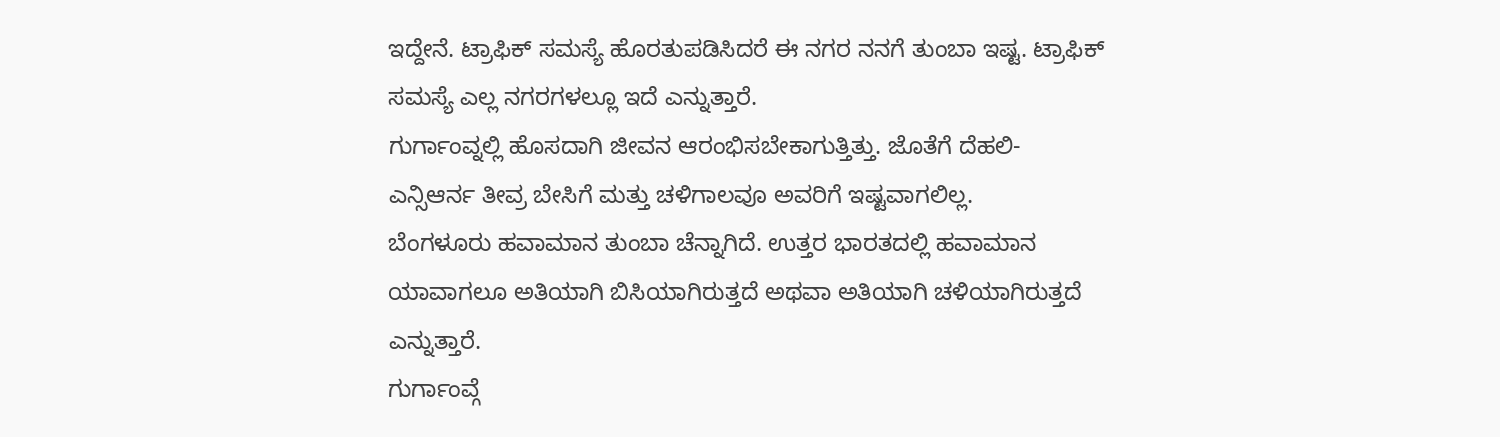ಇದ್ದೇನೆ. ಟ್ರಾಫಿಕ್ ಸಮಸ್ಯೆ ಹೊರತುಪಡಿಸಿದರೆ ಈ ನಗರ ನನಗೆ ತುಂಬಾ ಇಷ್ಟ. ಟ್ರಾಫಿಕ್ ಸಮಸ್ಯೆ ಎಲ್ಲ ನಗರಗಳಲ್ಲೂ ಇದೆ ಎನ್ನುತ್ತಾರೆ.
ಗುರ್ಗಾಂವ್ನಲ್ಲಿ ಹೊಸದಾಗಿ ಜೀವನ ಆರಂಭಿಸಬೇಕಾಗುತ್ತಿತ್ತು. ಜೊತೆಗೆ ದೆಹಲಿ-ಎನ್ಸಿಆರ್ನ ತೀವ್ರ ಬೇಸಿಗೆ ಮತ್ತು ಚಳಿಗಾಲವೂ ಅವರಿಗೆ ಇಷ್ಟವಾಗಲಿಲ್ಲ.
ಬೆಂಗಳೂರು ಹವಾಮಾನ ತುಂಬಾ ಚೆನ್ನಾಗಿದೆ. ಉತ್ತರ ಭಾರತದಲ್ಲಿ ಹವಾಮಾನ ಯಾವಾಗಲೂ ಅತಿಯಾಗಿ ಬಿಸಿಯಾಗಿರುತ್ತದೆ ಅಥವಾ ಅತಿಯಾಗಿ ಚಳಿಯಾಗಿರುತ್ತದೆ ಎನ್ನುತ್ತಾರೆ.
ಗುರ್ಗಾಂವ್ಗೆ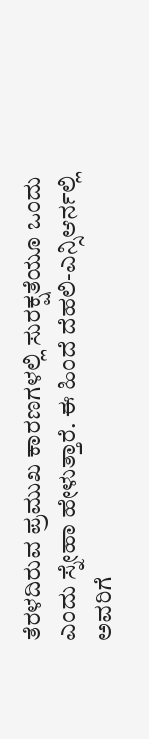ತೆರಳದಿರುವ ಪ್ರಮುಖ ಕಾರಣಗಳಲ್ಲಿ ಸುರಕ್ಷತೆಯೂ ಒಂದು ಎಂದು ಸ್ನೇಹಾ ಹೇಳುತ್ತಾರೆ. ಈ ಹಿಂದೆ ದೆಹಲಿ-ಎನ್ಸಿಆರ್ನಲ್ಲಿ ಅವರಿಗೆ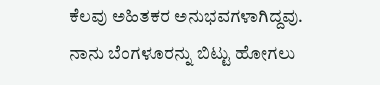ಕೆಲವು ಅಹಿತಕರ ಅನುಭವಗಳಾಗಿದ್ದವು.
ನಾನು ಬೆಂಗಳೂರನ್ನು ಬಿಟ್ಟು ಹೋಗಲು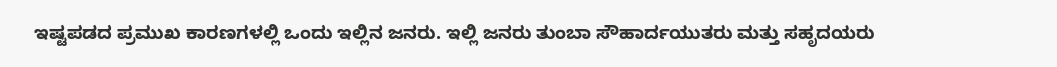ಇಷ್ಟಪಡದ ಪ್ರಮುಖ ಕಾರಣಗಳಲ್ಲಿ ಒಂದು ಇಲ್ಲಿನ ಜನರು. ಇಲ್ಲಿ ಜನರು ತುಂಬಾ ಸೌಹಾರ್ದಯುತರು ಮತ್ತು ಸಹೃದಯರು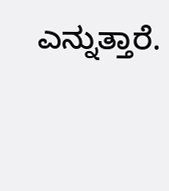ಎನ್ನುತ್ತಾರೆ.